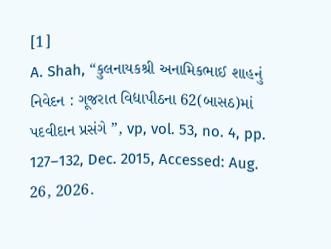[1]
A. Shah, “કુલનાયકશ્રી અનામિકભાઈ શાહનું નિવેદન : ગૂજરાત વિદ્યાપીઠના 62(બાસઠ)માં પદવીદાન પ્રસંગે ”, vp, vol. 53, no. 4, pp. 127–132, Dec. 2015, Accessed: Aug. 26, 2026.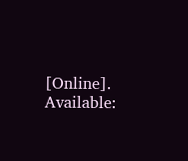[Online]. Available: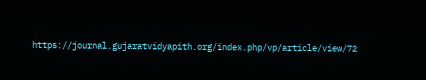https://journal.gujaratvidyapith.org/index.php/vp/article/view/72